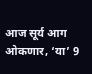आज सूर्य आग ओकणार, ‘या’ 9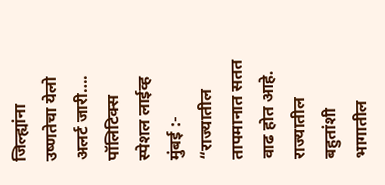जिल्ह्यांना उष्णतेचा येलो अलर्ट जारी….
पॉलिटिक्स स्पेशल लाईव्ह
मुंबई :- “राज्यातील तापमानात सतत वाढ होत आहे. राज्यातील बहुतांशी भागातील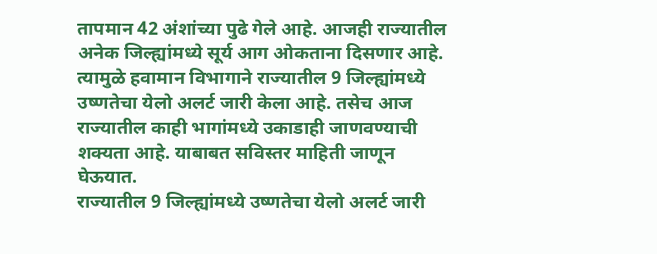तापमान 42 अंशांच्या पुढे गेले आहे. आजही राज्यातील अनेक जिल्ह्यांमध्ये सूर्य आग ओकताना दिसणार आहे.
त्यामुळे हवामान विभागाने राज्यातील 9 जिल्ह्यांमध्ये उष्णतेचा येलो अलर्ट जारी केला आहे. तसेच आज राज्यातील काही भागांमध्ये उकाडाही जाणवण्याची शक्यता आहे. याबाबत सविस्तर माहिती जाणून घेऊयात.
राज्यातील 9 जिल्ह्यांमध्ये उष्णतेचा येलो अलर्ट जारी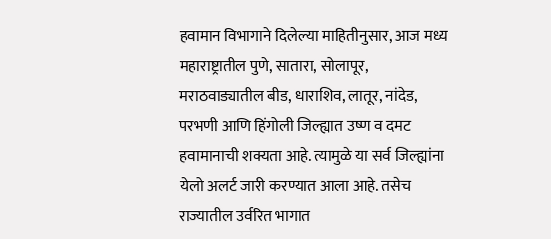हवामान विभागाने दिलेल्या माहितीनुसार, आज मध्य महाराष्ट्रातील पुणे, सातारा, सोलापूर, मराठवाड्यातील बीड, धाराशिव, लातूर, नांदेड, परभणी आणि हिंगोली जिल्ह्यात उष्ण व दमट हवामानाची शक्यता आहे. त्यामुळे या सर्व जिल्ह्यांना येलो अलर्ट जारी करण्यात आला आहे. तसेच राज्यातील उर्वरित भागात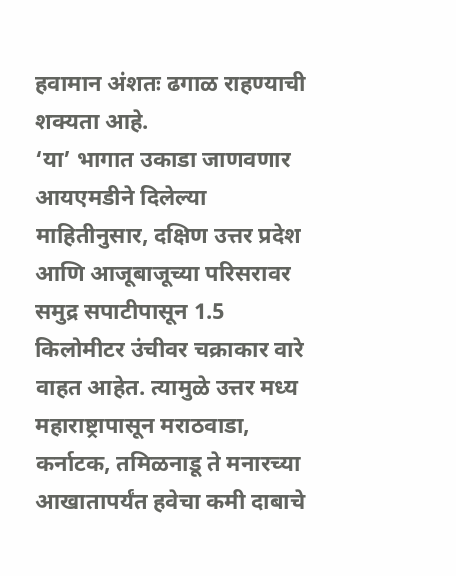हवामान अंशतः ढगाळ राहण्याची शक्यता आहे.
‘या’ भागात उकाडा जाणवणार
आयएमडीने दिलेल्या माहितीनुसार, दक्षिण उत्तर प्रदेश आणि आजूबाजूच्या परिसरावर समुद्र सपाटीपासून 1.5 किलोमीटर उंचीवर चक्राकार वारे वाहत आहेत. त्यामुळे उत्तर मध्य महाराष्ट्रापासून मराठवाडा, कर्नाटक, तमिळनाडू ते मनारच्या आखातापर्यंत हवेचा कमी दाबाचे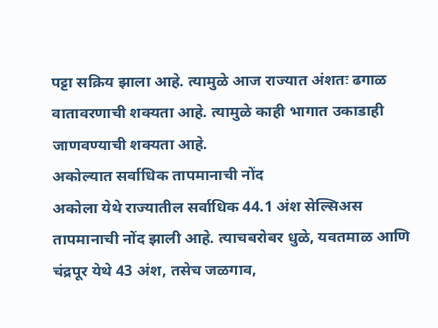पट्टा सक्रिय झाला आहे. त्यामुळे आज राज्यात अंशतः ढगाळ वातावरणाची शक्यता आहे. त्यामुळे काही भागात उकाडाही जाणवण्याची शक्यता आहे.
अकोल्यात सर्वाधिक तापमानाची नोंद
अकोला येथे राज्यातील सर्वाधिक 44.1 अंश सेल्सिअस तापमानाची नोंद झाली आहे. त्याचबरोबर धुळे, यवतमाळ आणि चंद्रपूर येथे 43 अंश, तसेच जळगाव,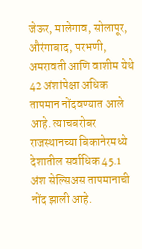जेऊर, मालेगाव, सोलापूर, औरंगाबाद, परभणी, अमरावती आणि वाशीम येथे 42 अंशांपेक्षा अधिक तापमान नोंदवण्यात आले आहे. त्याचबरोबर राजस्थानच्या बिकानेरमध्ये देशातील सर्वाधिक 45.1 अंश सेल्सिअस तापमानाची नोंद झाली आहे.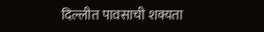दिल्लीत पावसाची शक्यता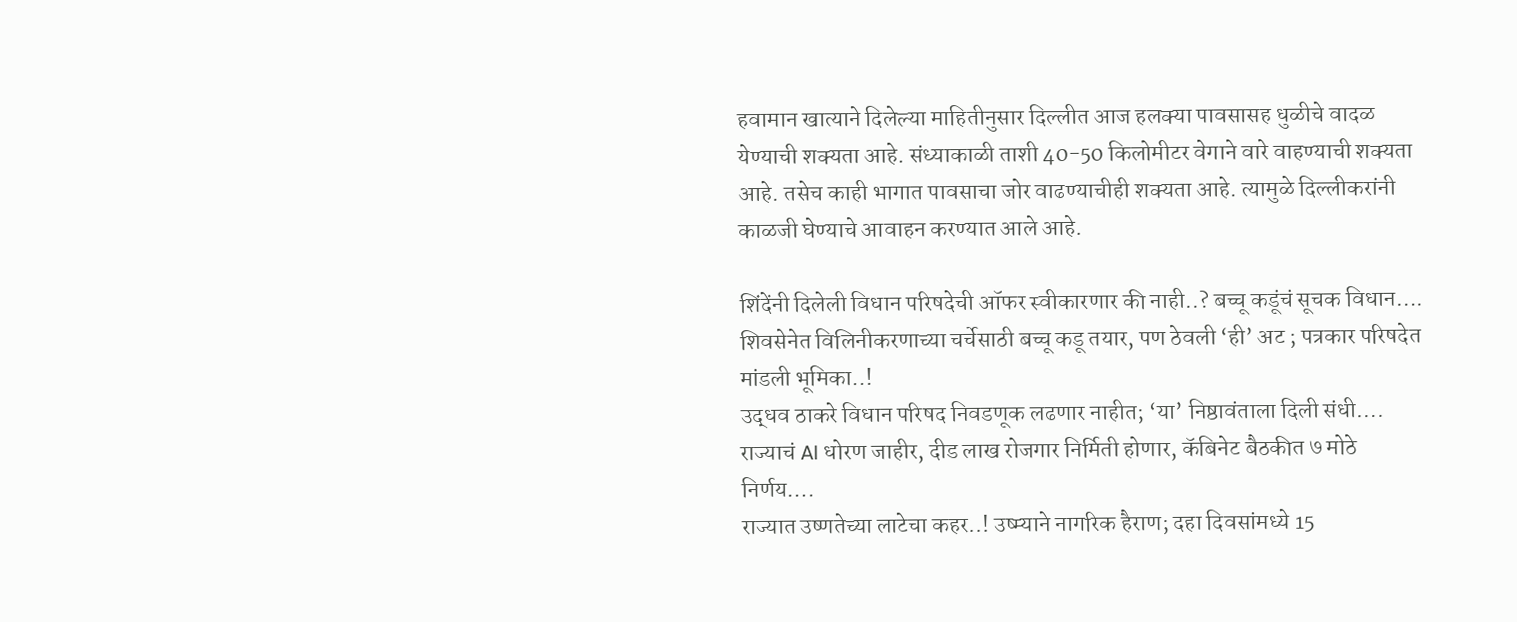हवामान खात्याने दिलेल्या माहितीनुसार दिल्लीत आज हलक्या पावसासह धुळीचे वादळ येण्याची शक्यता आहे. संध्याकाळी ताशी 40-50 किलोमीटर वेगाने वारे वाहण्याची शक्यता आहे. तसेच काही भागात पावसाचा जोर वाढण्याचीही शक्यता आहे. त्यामुळे दिल्लीकरांनी काळजी घेण्याचे आवाहन करण्यात आले आहे.

शिंदेंनी दिलेली विधान परिषदेची ऑफर स्वीकारणार की नाही..? बच्चू कडूंचं सूचक विधान….
शिवसेनेत विलिनीकरणाच्या चर्चेसाठी बच्चू कडू तयार, पण ठेवली ‘ही’ अट ; पत्रकार परिषदेत मांडली भूमिका..!
उद्धव ठाकरे विधान परिषद निवडणूक लढणार नाहीत; ‘या’ निष्ठावंताला दिली संधी….
राज्याचं AI धोरण जाहीर, दीड लाख रोजगार निर्मिती होणार, कॅबिनेट बैठकीत ७ मोठे निर्णय….
राज्यात उष्णतेच्या लाटेचा कहर..! उष्म्याने नागरिक हैराण; दहा दिवसांमध्ये 15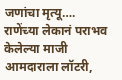जणांचा मृत्यू….
राणेंच्या लेकानं पराभव केलेल्या माजी आमदाराला लॉटरी,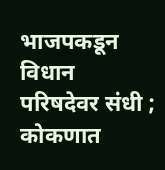भाजपकडून विधान परिषदेवर संधी ; कोकणात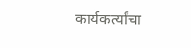कार्यकर्त्यांचा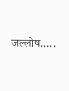जल्लोष…..